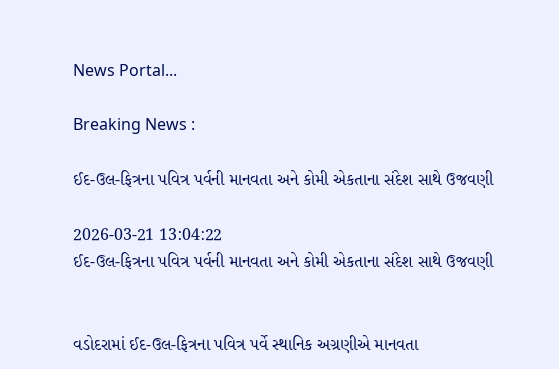News Portal...

Breaking News :

ઈદ-ઉલ-ફિત્રના પવિત્ર પર્વની માનવતા અને કોમી એકતાના સંદેશ સાથે ઉજવણી

2026-03-21 13:04:22
ઈદ-ઉલ-ફિત્રના પવિત્ર પર્વની માનવતા અને કોમી એકતાના સંદેશ સાથે ઉજવણી


વડોદરામાં ઈદ-ઉલ-ફિત્રના પવિત્ર પર્વે સ્થાનિક અગ્રણીએ માનવતા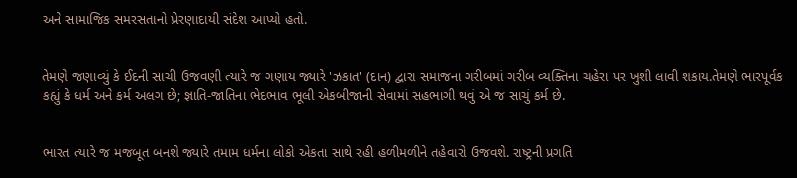અને સામાજિક સમરસતાનો પ્રેરણાદાયી સંદેશ આપ્યો હતો.


તેમણે જણાવ્યું કે ઈદની સાચી ઉજવણી ત્યારે જ ગણાય જ્યારે 'ઝકાત' (દાન) દ્વારા સમાજના ગરીબમાં ગરીબ વ્યક્તિના ચહેરા પર ખુશી લાવી શકાય.તેમણે ભારપૂર્વક કહ્યું કે ધર્મ અને કર્મ અલગ છે; જ્ઞાતિ-જાતિના ભેદભાવ ભૂલી એકબીજાની સેવામાં સહભાગી થવું એ જ સાચું કર્મ છે.


ભારત ત્યારે જ મજબૂત બનશે જ્યારે તમામ ધર્મના લોકો એકતા સાથે રહી હળીમળીને તહેવારો ઉજવશે. રાષ્ટ્રની પ્રગતિ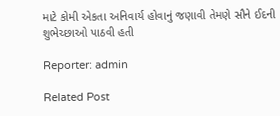માટે કોમી એકતા અનિવાર્ય હોવાનું જણાવી તેમણે સૌને ઈદની શુભેચ્છાઓ પાઠવી હતી

Reporter: admin

Related Post